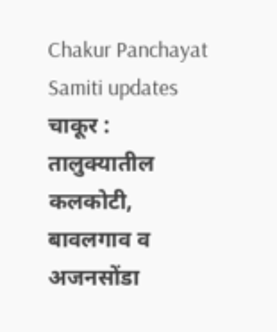Chakur Panchayat Samiti updates
चाकूर : तालुक्यातील कलकोटी, बावलगाव व अजनसोंडा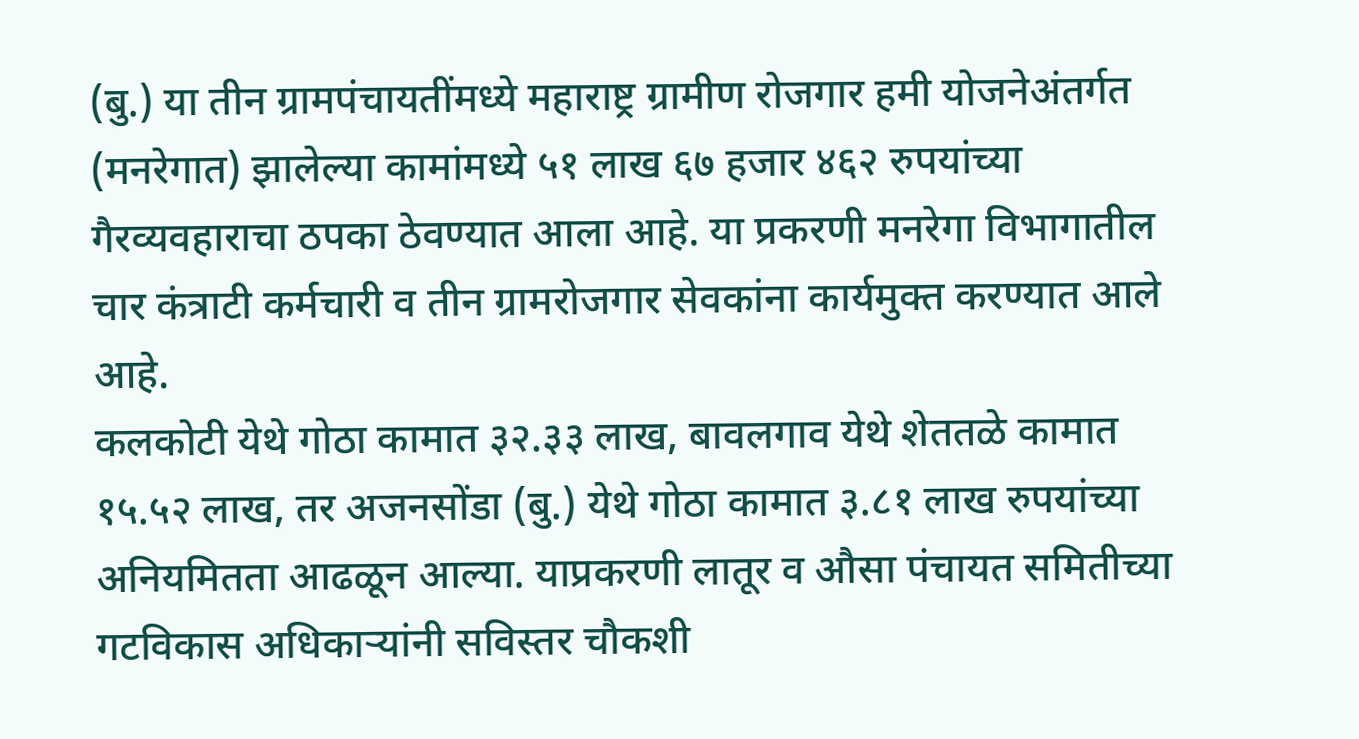(बु.) या तीन ग्रामपंचायतींमध्ये महाराष्ट्र ग्रामीण रोजगार हमी योजनेअंतर्गत (मनरेगात) झालेल्या कामांमध्ये ५१ लाख ६७ हजार ४६२ रुपयांच्या गैरव्यवहाराचा ठपका ठेवण्यात आला आहे. या प्रकरणी मनरेगा विभागातील चार कंत्राटी कर्मचारी व तीन ग्रामरोजगार सेवकांना कार्यमुक्त करण्यात आले आहे.
कलकोटी येथे गोठा कामात ३२.३३ लाख, बावलगाव येथे शेततळे कामात १५.५२ लाख, तर अजनसोंडा (बु.) येथे गोठा कामात ३.८१ लाख रुपयांच्या अनियमितता आढळून आल्या. याप्रकरणी लातूर व औसा पंचायत समितीच्या गटविकास अधिकाऱ्यांनी सविस्तर चौकशी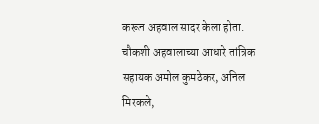करून अहवाल सादर केला होता.
चौकशी अहवालाच्या आधारे तांत्रिक सहायक अमोल कुमठेकर, अनिल मिरकले,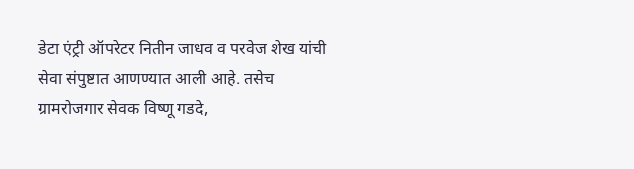डेटा एंट्री ऑपरेटर नितीन जाधव व परवेज शेख यांची सेवा संपुष्टात आणण्यात आली आहे. तसेच ग्रामरोजगार सेवक विष्णू गडदे,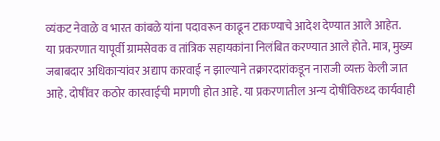व्यंकट नेवाळे व भारत कांबळे यांना पदावरून काढून टाकण्याचे आदेश देण्यात आले आहेत.
या प्रकरणात यापूर्वी ग्रामसेवक व तांत्रिक सहायकांना निलंबित करण्यात आले होते. मात्र, मुख्य जबाबदार अधिकाऱ्यांवर अद्याप कारवाई न झाल्याने तक्रारदारांकडून नाराजी व्यक्त केली जात आहे. दोषींवर कठोर कारवाईची मागणी होत आहे. या प्रकरणातील अन्य दोषींविरुध्द कार्यवाही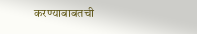करण्याबाबतची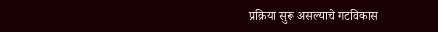प्रक्रिया सुरू असल्याचे गटविकास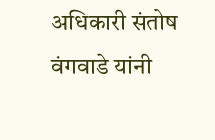अधिकारी संतोष वंगवाडे यांनी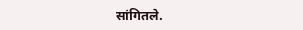सांगितले.